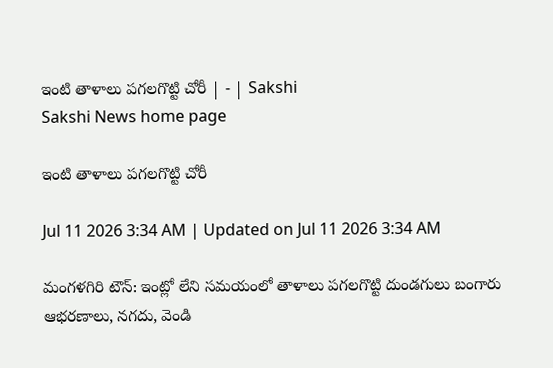ఇంటి తాళాలు పగలగొట్టి చోరీ | - | Sakshi
Sakshi News home page

ఇంటి తాళాలు పగలగొట్టి చోరీ

Jul 11 2026 3:34 AM | Updated on Jul 11 2026 3:34 AM

మంగళగిరి టౌన్‌: ఇంట్లో లేని సమయంలో తాళాలు పగలగొట్టి దుండగులు బంగారు ఆభరణాలు, నగదు, వెండి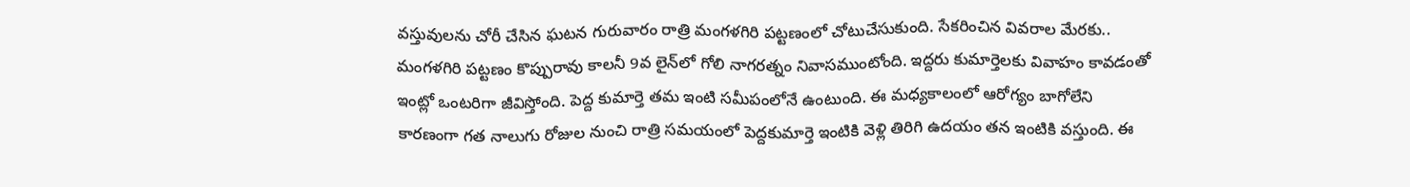వస్తువులను చోరీ చేసిన ఘటన గురువారం రాత్రి మంగళగిరి పట్టణంలో చోటుచేసుకుంది. సేకరించిన వివరాల మేరకు.. మంగళగిరి పట్టణం కొప్పురావు కాలనీ 9వ లైన్‌లో గోలి నాగరత్నం నివాసముంటోంది. ఇద్దరు కుమార్తెలకు వివాహం కావడంతో ఇంట్లో ఒంటరిగా జీవిస్తోంది. పెద్ద కుమార్తె తమ ఇంటి సమీపంలోనే ఉంటుంది. ఈ మధ్యకాలంలో ఆరోగ్యం బాగోలేని కారణంగా గత నాలుగు రోజుల నుంచి రాత్రి సమయంలో పెద్దకుమార్తె ఇంటికి వెళ్లి తిరిగి ఉదయం తన ఇంటికి వస్తుంది. ఈ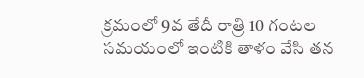క్రమంలో 9వ తేదీ రాత్రి 10 గంటల సమయంలో ఇంటికి తాళం వేసి తన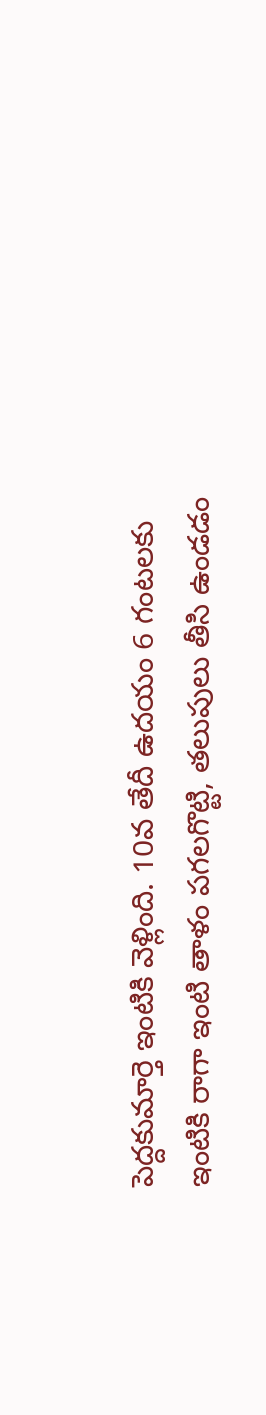పెద్దకుమార్తె ఇంటికి వెళ్లింది. 10వ తేదీ ఉదయం 6 గంటలకు ఇంటికి రాగా ఇంటి తాళం పగలగొట్టి, తలుపులు తీసి ఉండడం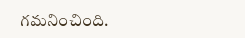గమనించింది.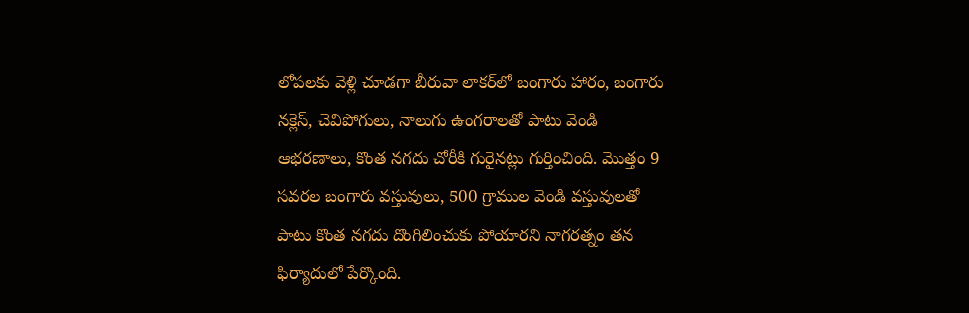లోపలకు వెళ్లి చూడగా బీరువా లాకర్‌లో బంగారు హారం, బంగారు నక్లెస్‌, చెవిపోగులు, నాలుగు ఉంగరాలతో పాటు వెండి ఆభరణాలు, కొంత నగదు చోరీకి గురైనట్లు గుర్తించింది. మొత్తం 9 సవరల బంగారు వస్తువులు, 500 గ్రాముల వెండి వస్తువులతో పాటు కొంత నగదు దొంగిలించుకు పోయారని నాగరత్నం తన ఫిర్యాదులో పేర్కొంది.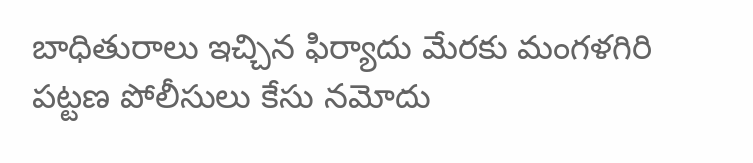బాధితురాలు ఇచ్చిన ఫిర్యాదు మేరకు మంగళగిరి పట్టణ పోలీసులు కేసు నమోదు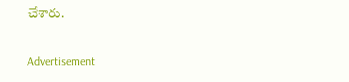చేశారు.

Advertisement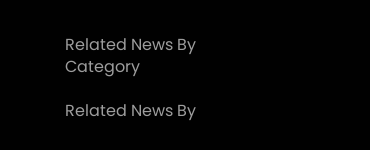Related News By Category

Related News By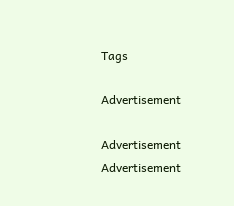Tags

Advertisement

Advertisement
Advertisement